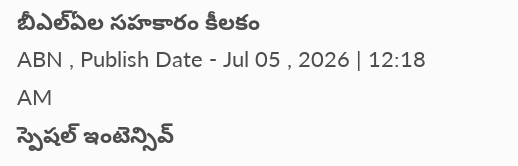బీఎల్ఏల సహకారం కీలకం
ABN , Publish Date - Jul 05 , 2026 | 12:18 AM
స్పెషల్ ఇంటెన్సివ్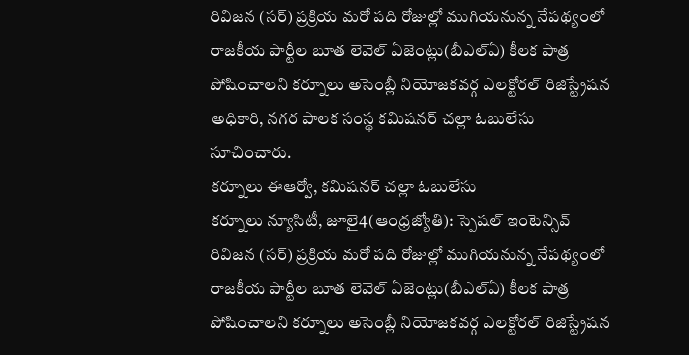రివిజన (సర్) ప్రక్రియ మరో పది రోజుల్లో ముగియనున్న నేపథ్యంలో రాజకీయ పార్టీల బూత లెవెల్ ఏజెంట్లు(బీఎల్ఏ) కీలక పాత్ర పోషించాలని కర్నూలు అసెంబ్లీ నియోజకవర్గ ఎలక్టోరల్ రిజిస్ట్రేషన అధికారి, నగర పాలక సంస్థ కమిషనర్ చల్లా ఓబులేసు సూచించారు.
కర్నూలు ఈఆర్వో, కమిషనర్ చల్లా ఓబులేసు
కర్నూలు న్యూసిటీ, జూలై4(ఆంధ్రజ్యోతి): స్పెషల్ ఇంటెన్సివ్ రివిజన (సర్) ప్రక్రియ మరో పది రోజుల్లో ముగియనున్న నేపథ్యంలో రాజకీయ పార్టీల బూత లెవెల్ ఏజెంట్లు(బీఎల్ఏ) కీలక పాత్ర పోషించాలని కర్నూలు అసెంబ్లీ నియోజకవర్గ ఎలక్టోరల్ రిజిస్ట్రేషన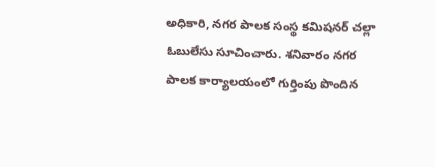అధికారి, నగర పాలక సంస్థ కమిషనర్ చల్లా ఓబులేసు సూచించారు. శనివారం నగర పాలక కార్యాలయంలో గుర్తింపు పొందిన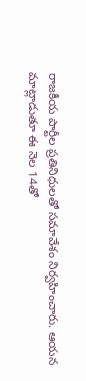రాజకీయ పార్టీల ప్రతినిధులతో సమావేశం నిర్వహించారు. ఆయన మాట్లాడుతూ ఈ నెల 14తో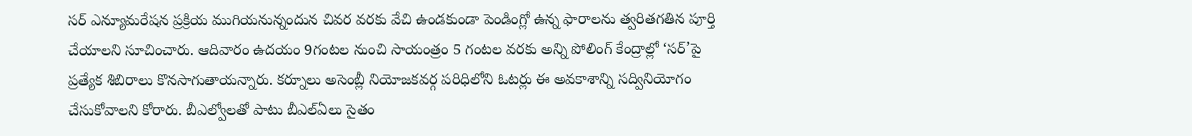సర్ ఎన్యూమరేషన ప్రక్రియ ముగియనున్నందున చివర వరకు వేచి ఉండకుండా పెండింగ్లో ఉన్న ఫారాలను త్వరితగతిన పూర్తి చేయాలని సూచించారు. ఆదివారం ఉదయం 9గంటల నుంచి సాయంత్రం 5 గంటల వరకు అన్ని పోలింగ్ కేంద్రాల్లో ‘సర్’పై ప్రత్యేక శిబిరాలు కొనసాగుతాయన్నారు. కర్నూలు అసెంబ్లీ నియోజకవర్గ పరిధిలోని ఓటర్లు ఈ అవకాశాన్ని సద్వినియోగం చేసుకోవాలని కోరారు. బీఎల్వోలతో పాటు బీఎల్ఏలు సైతం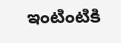ఇంటింటికి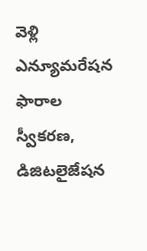వెళ్లి ఎన్యూమరేషన ఫారాల స్వీకరణ, డిజిటలైజేషన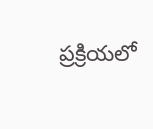ప్రక్రియలో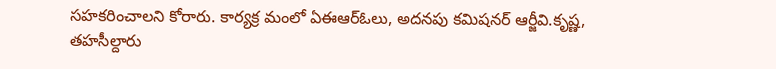సహకరించాలని కోరారు. కార్యక్ర మంలో ఏఈఆర్ఓలు, అదనపు కమిషనర్ ఆర్జీవి.కృష్ణ, తహసీల్దారు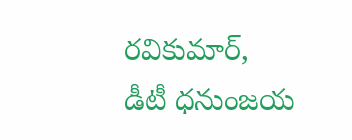రవికుమార్, డీటీ ధనుంజయ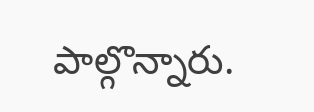పాల్గొన్నారు.